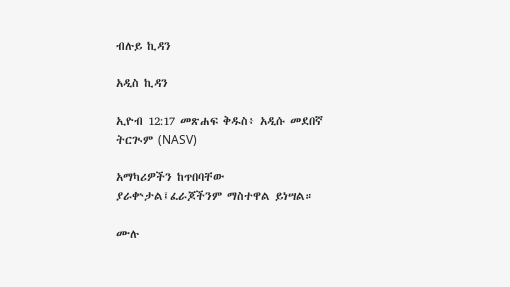ብሉይ ኪዳን

አዲስ ኪዳን

ኢዮብ 12:17 መጽሐፍ ቅዱስ፥ አዲሱ መደበኛ ትርጒም (NASV)

አማካሪዎችን ከጥበባቸው ያራቍታል፤ፈራጆችንም ማስተዋል ይነሣል።

ሙሉ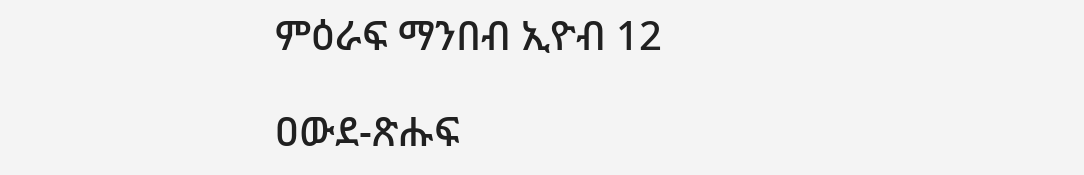ምዕራፍ ማንበብ ኢዮብ 12

ዐውደ-ጽሑፍ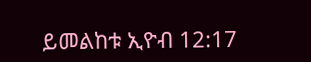ይመልከቱ ኢዮብ 12:17